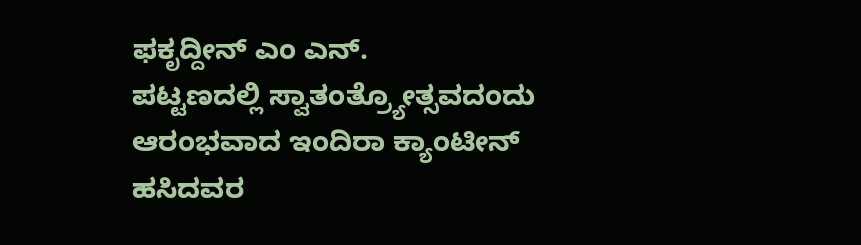ಫಕೃದ್ದೀನ್ ಎಂ ಎನ್.
ಪಟ್ಟಣದಲ್ಲಿ ಸ್ವಾತಂತ್ರ್ಯೋತ್ಸವದಂದು ಆರಂಭವಾದ ಇಂದಿರಾ ಕ್ಯಾಂಟೀನ್ ಹಸಿದವರ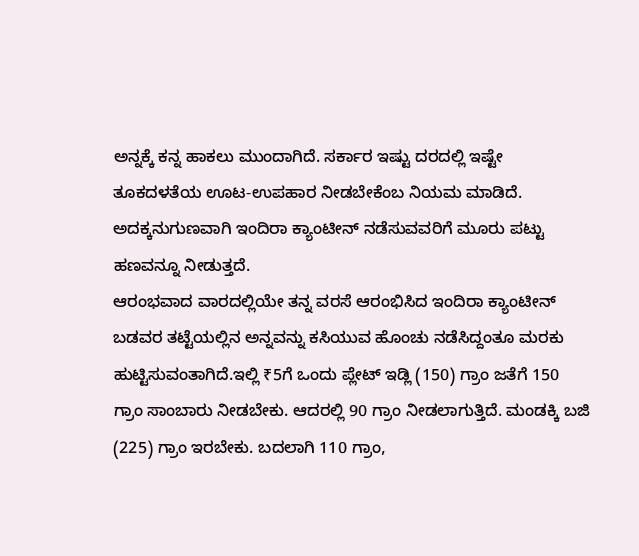ಅನ್ನಕ್ಕೆ ಕನ್ನ ಹಾಕಲು ಮುಂದಾಗಿದೆ. ಸರ್ಕಾರ ಇಷ್ಟು ದರದಲ್ಲಿ ಇಷ್ಟೇ ತೂಕದಳತೆಯ ಊಟ-ಉಪಹಾರ ನೀಡಬೇಕೆಂಬ ನಿಯಮ ಮಾಡಿದೆ. ಅದಕ್ಕನುಗುಣವಾಗಿ ಇಂದಿರಾ ಕ್ಯಾಂಟೀನ್ ನಡೆಸುವವರಿಗೆ ಮೂರು ಪಟ್ಟು ಹಣವನ್ನೂ ನೀಡುತ್ತದೆ.
ಆರಂಭವಾದ ವಾರದಲ್ಲಿಯೇ ತನ್ನ ವರಸೆ ಆರಂಭಿಸಿದ ಇಂದಿರಾ ಕ್ಯಾಂಟೀನ್ ಬಡವರ ತಟ್ಟೆಯಲ್ಲಿನ ಅನ್ನವನ್ನು ಕಸಿಯುವ ಹೊಂಚು ನಡೆಸಿದ್ದಂತೂ ಮರಕು ಹುಟ್ಟಿಸುವಂತಾಗಿದೆ.ಇಲ್ಲಿ ₹5ಗೆ ಒಂದು ಪ್ಲೇಟ್ ಇಡ್ಲಿ (150) ಗ್ರಾಂ ಜತೆಗೆ 150 ಗ್ರಾಂ ಸಾಂಬಾರು ನೀಡಬೇಕು. ಆದರಲ್ಲಿ 90 ಗ್ರಾಂ ನೀಡಲಾಗುತ್ತಿದೆ. ಮಂಡಕ್ಕಿ ಬಜಿ (225) ಗ್ರಾಂ ಇರಬೇಕು. ಬದಲಾಗಿ 110 ಗ್ರಾಂ,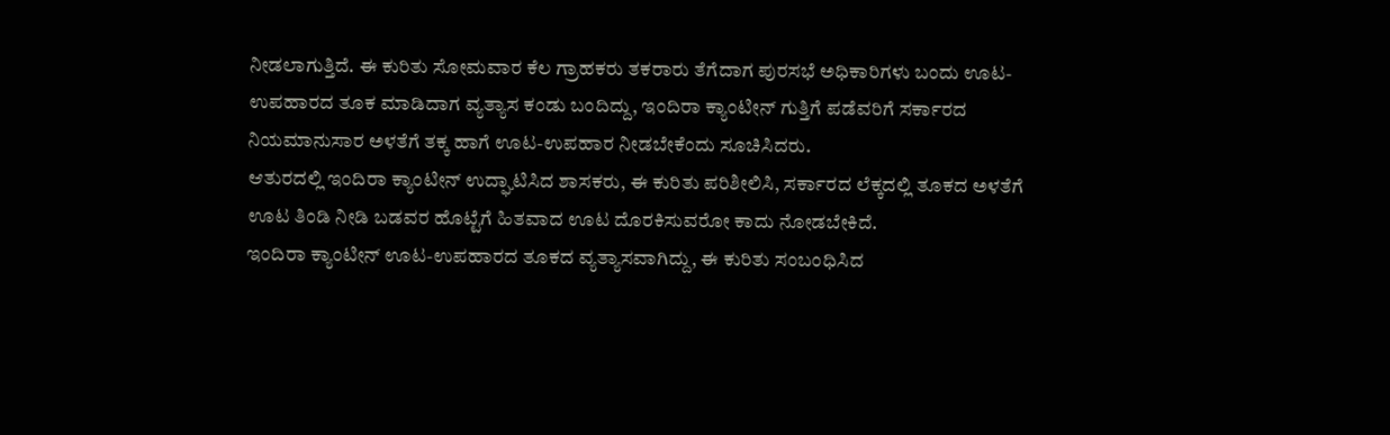ನೀಡಲಾಗುತ್ತಿದೆ. ಈ ಕುರಿತು ಸೋಮವಾರ ಕೆಲ ಗ್ರಾಹಕರು ತಕರಾರು ತೆಗೆದಾಗ ಪುರಸಭೆ ಅಧಿಕಾರಿಗಳು ಬಂದು ಊಟ- ಉಪಹಾರದ ತೂಕ ಮಾಡಿದಾಗ ವ್ಯತ್ಯಾಸ ಕಂಡು ಬಂದಿದ್ದು, ಇಂದಿರಾ ಕ್ಯಾಂಟೀನ್ ಗುತ್ತಿಗೆ ಪಡೆವರಿಗೆ ಸರ್ಕಾರದ ನಿಯಮಾನುಸಾರ ಅಳತೆಗೆ ತಕ್ಕ ಹಾಗೆ ಊಟ-ಉಪಹಾರ ನೀಡಬೇಕೆಂದು ಸೂಚಿಸಿದರು.
ಆತುರದಲ್ಲಿ ಇಂದಿರಾ ಕ್ಯಾಂಟೀನ್ ಉದ್ಘಾಟಿಸಿದ ಶಾಸಕರು, ಈ ಕುರಿತು ಪರಿಶೀಲಿಸಿ, ಸರ್ಕಾರದ ಲೆಕ್ಕದಲ್ಲಿ ತೂಕದ ಅಳತೆಗೆ ಊಟ ತಿಂಡಿ ನೀಡಿ ಬಡವರ ಹೊಟ್ಟೆಗೆ ಹಿತವಾದ ಊಟ ದೊರಕಿಸುವರೋ ಕಾದು ನೋಡಬೇಕಿದೆ.
ಇಂದಿರಾ ಕ್ಯಾಂಟೀನ್ ಊಟ-ಉಪಹಾರದ ತೂಕದ ವ್ಯತ್ಯಾಸವಾಗಿದ್ದು, ಈ ಕುರಿತು ಸಂಬಂಧಿಸಿದ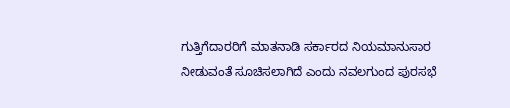ಗುತ್ತಿಗೆದಾರರಿಗೆ ಮಾತನಾಡಿ ಸರ್ಕಾರದ ನಿಯಮಾನುಸಾರ ನೀಡುವಂತೆ ಸೂಚಿಸಲಾಗಿದೆ ಎಂದು ನವಲಗುಂದ ಪುರಸಭೆ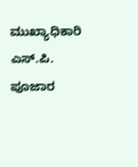ಮುಖ್ಯಾಧಿಕಾರಿ ಎಸ್.ಪಿ. ಪೂಜಾರ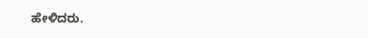ಹೇಳಿದರು.